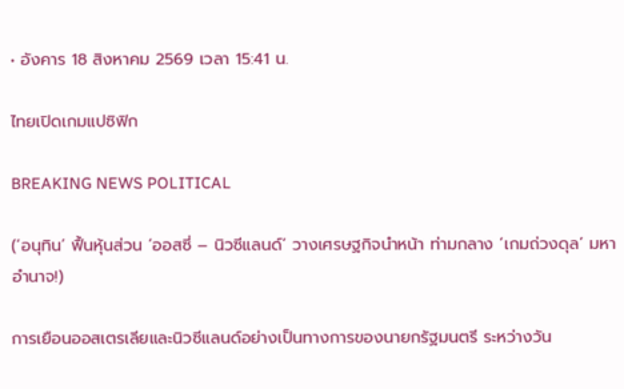• อังคาร 18 สิงหาคม 2569 เวลา 15:41 น.

ไทยเปิดเกมแปซิฟิก

BREAKING NEWS POLITICAL

(‘อนุทิน’ ฟื้นหุ้นส่วน ‘ออสซี่ – นิวซีแลนด์’ วางเศรษฐกิจนำหน้า ท่ามกลาง ‘เกมถ่วงดุล’ มหาอำนาจ!)

การเยือนออสเตรเลียและนิวซีแลนด์อย่างเป็นทางการของนายกรัฐมนตรี ระหว่างวัน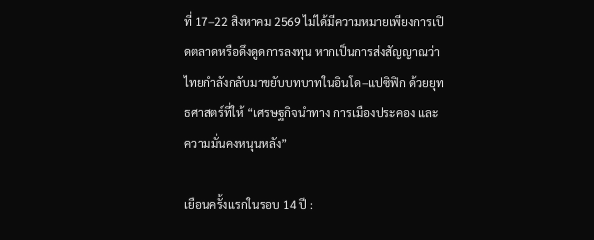ที่ 17–22 สิงหาคม 2569 ไม่ได้มีความหมายเพียงการเปิดตลาดหรือดึงดูดการลงทุน หากเป็นการส่งสัญญาณว่าไทยกำลังกลับมาขยับบทบาทในอินโด–แปซิฟิก ด้วยยุทธศาสตร์ที่ให้ “เศรษฐกิจนำทาง การเมืองประคอง และความมั่นคงหนุนหลัง”

เยือนครั้งแรกในรอบ 14 ปี :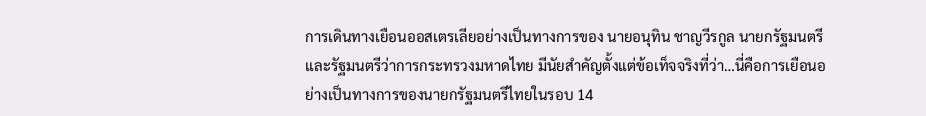การเดินทางเยือนออสเตรเลียอย่างเป็นทางการของ นายอนุทิน ชาญวีรกูล นายกรัฐมนตรีและรัฐมนตรีว่าการกระทรวงมหาดไทย มีนัยสำคัญตั้งแต่ข้อเท็จจริงที่ว่า…นี่คือการเยือนอย่างเป็นทางการของนายกรัฐมนตรีไทยในรอบ 14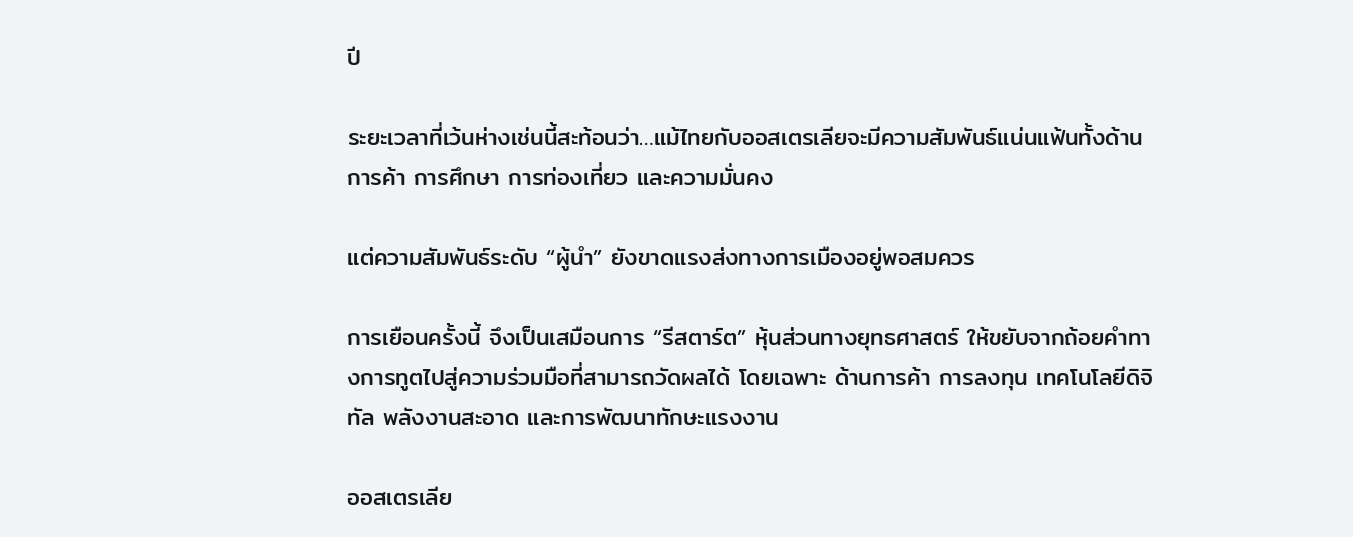ปี

ระยะเวลาที่เว้นห่างเช่นนี้สะท้อนว่า…แม้ไทยกับออสเตรเลียจะมีความสัมพันธ์แน่นแฟ้นทั้งด้านการค้า การศึกษา การท่องเที่ยว และความมั่นคง

แต่ความสัมพันธ์ระดับ “ผู้นำ” ยังขาดแรงส่งทางการเมืองอยู่พอสมควร

การเยือนครั้งนี้ จึงเป็นเสมือนการ “รีสตาร์ต” หุ้นส่วนทางยุทธศาสตร์ ให้ขยับจากถ้อยคำทางการทูตไปสู่ความร่วมมือที่สามารถวัดผลได้ โดยเฉพาะ ด้านการค้า การลงทุน เทคโนโลยีดิจิทัล พลังงานสะอาด และการพัฒนาทักษะแรงงาน

ออสเตรเลีย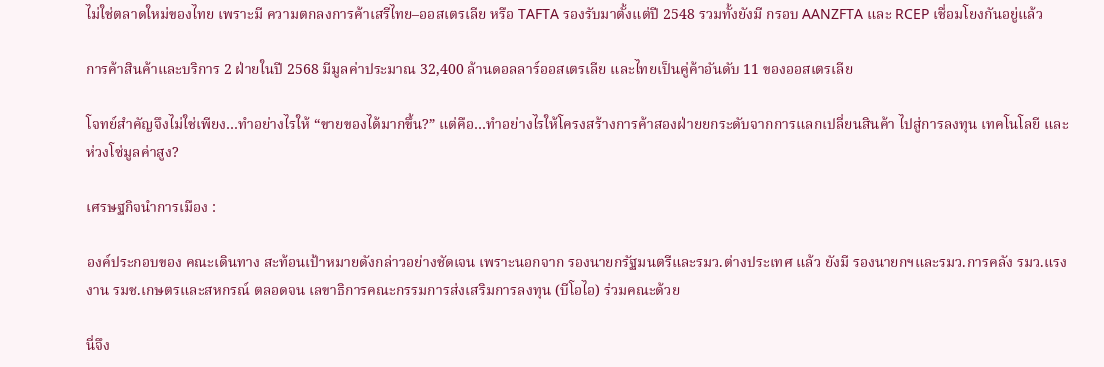ไม่ใช่ตลาดใหม่ของไทย เพราะมี ความตกลงการค้าเสรีไทย–ออสเตรเลีย หรือ TAFTA รองรับมาตั้งแต่ปี 2548 รวมทั้งยังมี กรอบ AANZFTA และ RCEP เชื่อมโยงกันอยู่แล้ว

การค้าสินค้าและบริการ 2 ฝ่ายในปี 2568 มีมูลค่าประมาณ 32,400 ล้านดอลลาร์ออสเตรเลีย และไทยเป็นคู่ค้าอันดับ 11 ของออสเตรเลีย

โจทย์สำคัญจึงไม่ใช่เพียง…ทำอย่างไรให้ “ขายของได้มากขึ้น?” แต่คือ…ทำอย่างไรให้โครงสร้างการค้าสองฝ่ายยกระดับจากการแลกเปลี่ยนสินค้า ไปสู่การลงทุน เทคโนโลยี และห่วงโซ่มูลค่าสูง?

เศรษฐกิจนำการเมือง :

องค์ประกอบของ คณะเดินทาง สะท้อนเป้าหมายดังกล่าวอย่างชัดเจน เพราะนอกจาก รองนายกรัฐมนตรีและรมว.ต่างประเทศ แล้ว ยังมี รองนายกฯและรมว.การคลัง รมว.แรงงาน รมช.เกษตรและสหกรณ์ ตลอดจน เลขาธิการคณะกรรมการส่งเสริมการลงทุน (บีโอไอ) ร่วมคณะด้วย

นี่จึง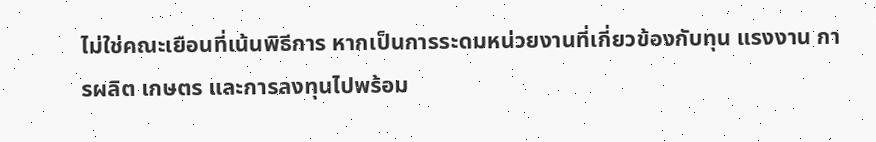ไม่ใช่คณะเยือนที่เน้นพิธีการ หากเป็นการระดมหน่วยงานที่เกี่ยวข้องกับทุน แรงงาน การผลิต เกษตร และการลงทุนไปพร้อม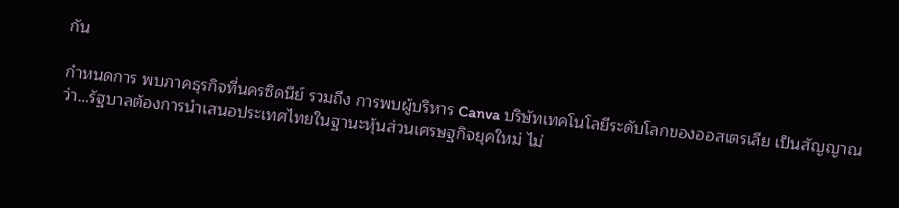กัน

กำหนดการ พบภาคธุรกิจที่นครซิดนีย์ รวมถึง การพบผู้บริหาร Canva บริษัทเทคโนโลยีระดับโลกของออสเตรเลีย เป็นสัญญาณว่า…รัฐบาลต้องการนำเสนอประเทศไทยในฐานะหุ้นส่วนเศรษฐกิจยุคใหม่ ไม่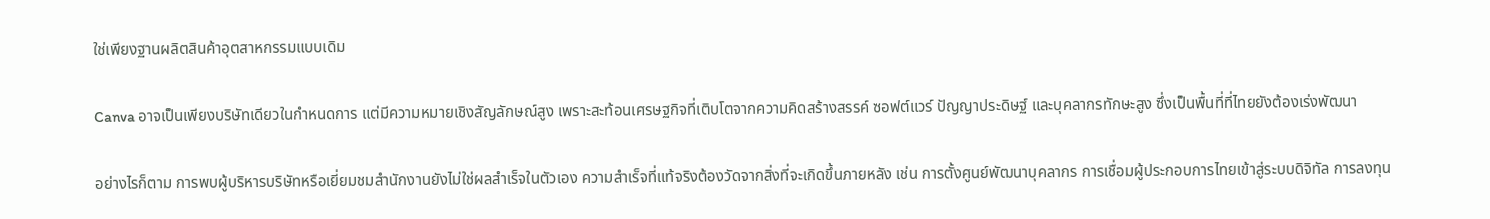ใช่เพียงฐานผลิตสินค้าอุตสาหกรรมแบบเดิม

Canva อาจเป็นเพียงบริษัทเดียวในกำหนดการ แต่มีความหมายเชิงสัญลักษณ์สูง เพราะสะท้อนเศรษฐกิจที่เติบโตจากความคิดสร้างสรรค์ ซอฟต์แวร์ ปัญญาประดิษฐ์ และบุคลากรทักษะสูง ซึ่งเป็นพื้นที่ที่ไทยยังต้องเร่งพัฒนา

อย่างไรก็ตาม การพบผู้บริหารบริษัทหรือเยี่ยมชมสำนักงานยังไม่ใช่ผลสำเร็จในตัวเอง ความสำเร็จที่แท้จริงต้องวัดจากสิ่งที่จะเกิดขึ้นภายหลัง เช่น การตั้งศูนย์พัฒนาบุคลากร การเชื่อมผู้ประกอบการไทยเข้าสู่ระบบดิจิทัล การลงทุน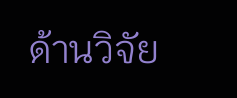ด้านวิจัย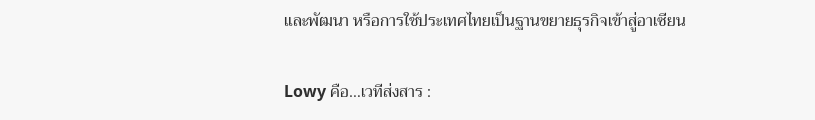และพัฒนา หรือการใช้ประเทศไทยเป็นฐานขยายธุรกิจเข้าสู่อาเซียน

Lowy คือ…เวทีส่งสาร :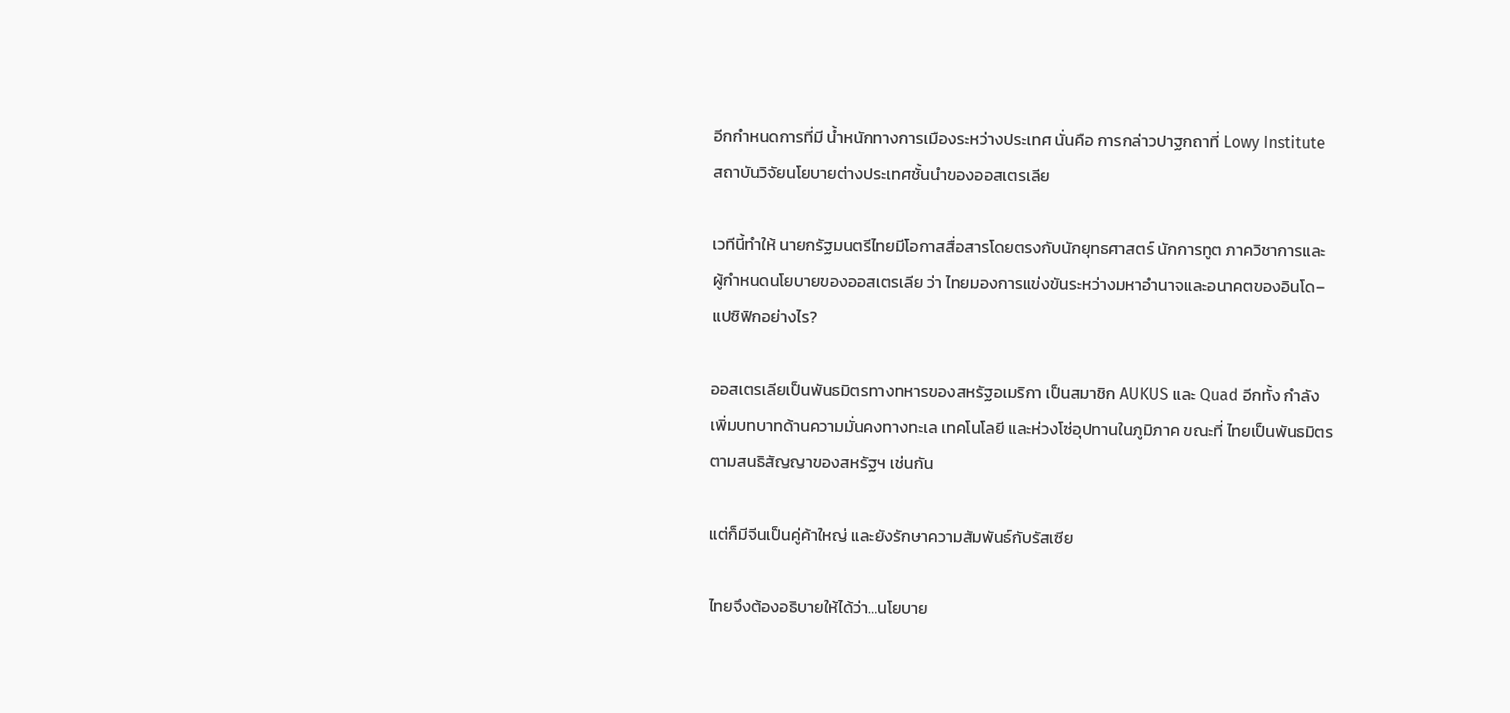อีกกำหนดการที่มี น้ำหนักทางการเมืองระหว่างประเทศ นั่นคือ การกล่าวปาฐกถาที่ Lowy Institute สถาบันวิจัยนโยบายต่างประเทศชั้นนำของออสเตรเลีย

เวทีนี้ทำให้ นายกรัฐมนตรีไทยมีโอกาสสื่อสารโดยตรงกับนักยุทธศาสตร์ นักการทูต ภาควิชาการและผู้กำหนดนโยบายของออสเตรเลีย ว่า ไทยมองการแข่งขันระหว่างมหาอำนาจและอนาคตของอินโด–แปซิฟิกอย่างไร?

ออสเตรเลียเป็นพันธมิตรทางทหารของสหรัฐอเมริกา เป็นสมาชิก AUKUS และ Quad อีกทั้ง กำลังเพิ่มบทบาทด้านความมั่นคงทางทะเล เทคโนโลยี และห่วงโซ่อุปทานในภูมิภาค ขณะที่ ไทยเป็นพันธมิตรตามสนธิสัญญาของสหรัฐฯ เช่นกัน

แต่ก็มีจีนเป็นคู่ค้าใหญ่ และยังรักษาความสัมพันธ์กับรัสเซีย

ไทยจึงต้องอธิบายให้ได้ว่า…นโยบาย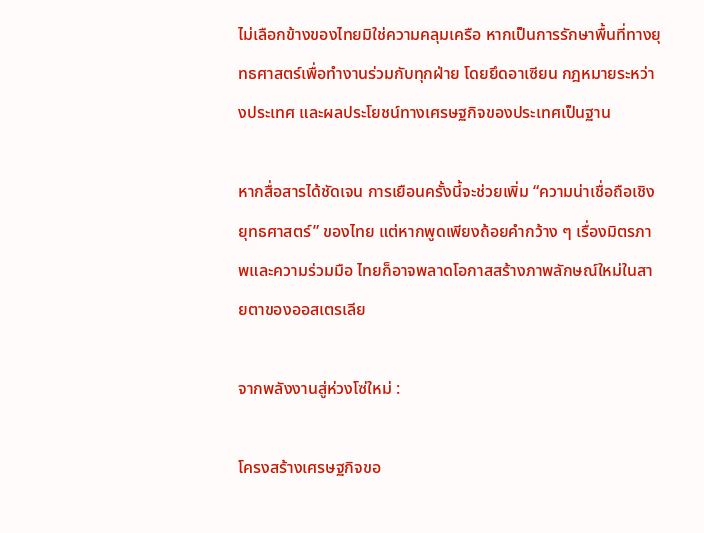ไม่เลือกข้างของไทยมิใช่ความคลุมเครือ หากเป็นการรักษาพื้นที่ทางยุทธศาสตร์เพื่อทำงานร่วมกับทุกฝ่าย โดยยึดอาเซียน กฎหมายระหว่างประเทศ และผลประโยชน์ทางเศรษฐกิจของประเทศเป็นฐาน

หากสื่อสารได้ชัดเจน การเยือนครั้งนี้จะช่วยเพิ่ม “ความน่าเชื่อถือเชิงยุทธศาสตร์” ของไทย แต่หากพูดเพียงถ้อยคำกว้าง ๆ เรื่องมิตรภาพและความร่วมมือ ไทยก็อาจพลาดโอกาสสร้างภาพลักษณ์ใหม่ในสายตาของออสเตรเลีย

จากพลังงานสู่ห่วงโซ่ใหม่ :

โครงสร้างเศรษฐกิจขอ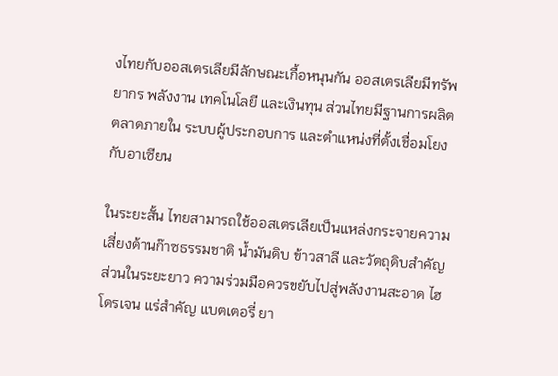งไทยกับออสเตรเลียมีลักษณะเกื้อหนุนกัน ออสเตรเลียมีทรัพยากร พลังงาน เทคโนโลยี และเงินทุน ส่วนไทยมีฐานการผลิต ตลาดภายใน ระบบผู้ประกอบการ และตำแหน่งที่ตั้งเชื่อมโยงกับอาเซียน

ในระยะสั้น ไทยสามารถใช้ออสเตรเลียเป็นแหล่งกระจายความเสี่ยงด้านก๊าซธรรมชาติ น้ำมันดิบ ข้าวสาลี และวัตถุดิบสำคัญ ส่วนในระยะยาว ความร่วมมือควรขยับไปสู่พลังงานสะอาด ไฮโดรเจน แร่สำคัญ แบตเตอรี่ ยา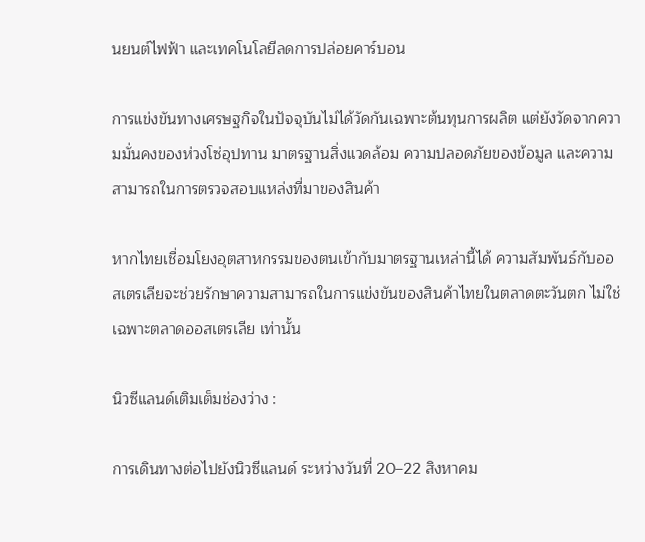นยนต์ไฟฟ้า และเทคโนโลยีลดการปล่อยคาร์บอน

การแข่งขันทางเศรษฐกิจในปัจจุบันไม่ได้วัดกันเฉพาะต้นทุนการผลิต แต่ยังวัดจากความมั่นคงของห่วงโซ่อุปทาน มาตรฐานสิ่งแวดล้อม ความปลอดภัยของข้อมูล และความสามารถในการตรวจสอบแหล่งที่มาของสินค้า

หากไทยเชื่อมโยงอุตสาหกรรมของตนเข้ากับมาตรฐานเหล่านี้ได้ ความสัมพันธ์กับออสเตรเลียจะช่วยรักษาความสามารถในการแข่งขันของสินค้าไทยในตลาดตะวันตก ไม่ใช่เฉพาะตลาดออสเตรเลีย เท่านั้น

นิวซีแลนด์เติมเต็มช่องว่าง :

การเดินทางต่อไปยังนิวซีแลนด์ ระหว่างวันที่ 20–22 สิงหาคม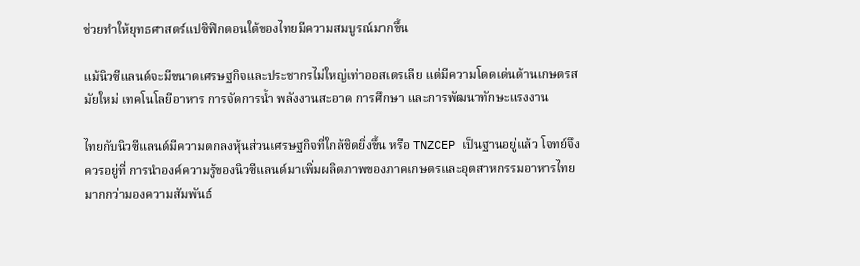ช่วยทำให้ยุทธศาสตร์แปซิฟิกตอนใต้ของไทยมีความสมบูรณ์มากขึ้น

แม้นิวซีแลนด์จะมีขนาดเศรษฐกิจและประชากรไม่ใหญ่เท่าออสเตรเลีย แต่มีความโดดเด่นด้านเกษตรสมัยใหม่ เทคโนโลยีอาหาร การจัดการน้ำ พลังงานสะอาด การศึกษา และการพัฒนาทักษะแรงงาน

ไทยกับนิวซีแลนด์มีความตกลงหุ้นส่วนเศรษฐกิจที่ใกล้ชิดยิ่งขึ้น หรือ TNZCEP เป็นฐานอยู่แล้ว โจทย์จึงควรอยู่ที่ การนำองค์ความรู้ของนิวซีแลนด์มาเพิ่มผลิตภาพของภาคเกษตรและอุตสาหกรรมอาหารไทย มากกว่ามองความสัมพันธ์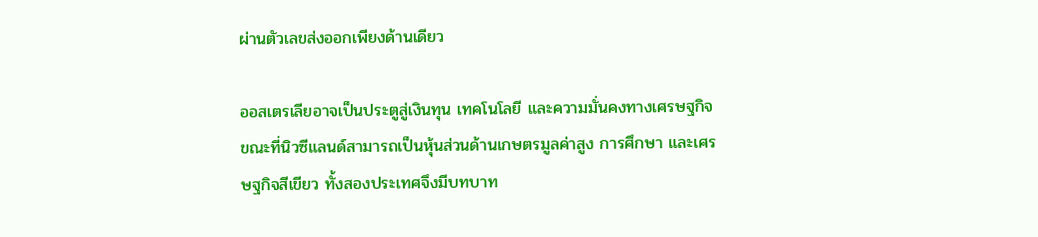ผ่านตัวเลขส่งออกเพียงด้านเดียว

ออสเตรเลียอาจเป็นประตูสู่เงินทุน เทคโนโลยี และความมั่นคงทางเศรษฐกิจ ขณะที่นิวซีแลนด์สามารถเป็นหุ้นส่วนด้านเกษตรมูลค่าสูง การศึกษา และเศรษฐกิจสีเขียว ทั้งสองประเทศจึงมีบทบาท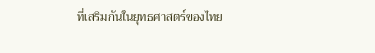ที่เสริมกันในยุทธศาสตร์ของไทย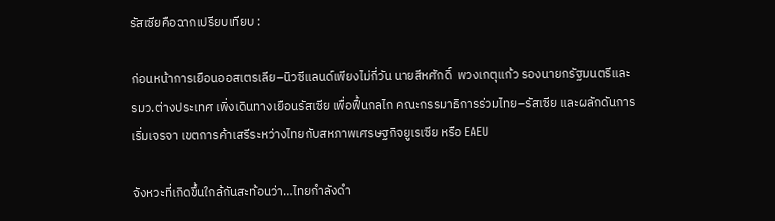รัสเซียคือฉากเปรียบเทียบ :

ก่อนหน้าการเยือนออสเตรเลีย–นิวซีแลนด์เพียงไม่กี่วัน นายสีหศักดิ์  พวงเกตุแก้ว รองนายกรัฐมนตรีและรมว.ต่างประเทศ เพิ่งเดินทางเยือนรัสเซีย เพื่อฟื้นกลไก คณะกรรมาธิการร่วมไทย–รัสเซีย และผลักดันการเริ่มเจรจา เขตการค้าเสรีระหว่างไทยกับสหภาพเศรษฐกิจยูเรเซีย หรือ EAEU

จังหวะที่เกิดขึ้นใกล้กันสะท้อนว่า…ไทยกำลังดำ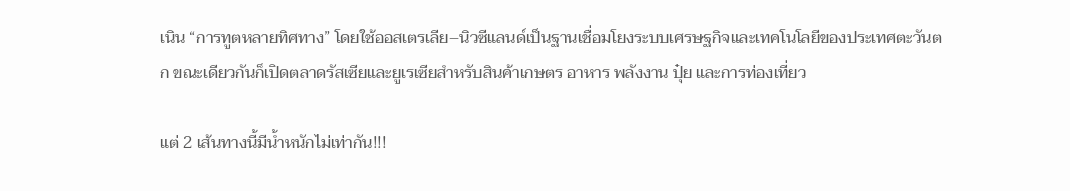เนิน “การทูตหลายทิศทาง” โดยใช้ออสเตรเลีย–นิวซีแลนด์เป็นฐานเชื่อมโยงระบบเศรษฐกิจและเทคโนโลยีของประเทศตะวันตก ขณะเดียวกันก็เปิดตลาดรัสเซียและยูเรเซียสำหรับสินค้าเกษตร อาหาร พลังงาน ปุ๋ย และการท่องเที่ยว

แต่ 2 เส้นทางนี้มีน้ำหนักไม่เท่ากัน!!!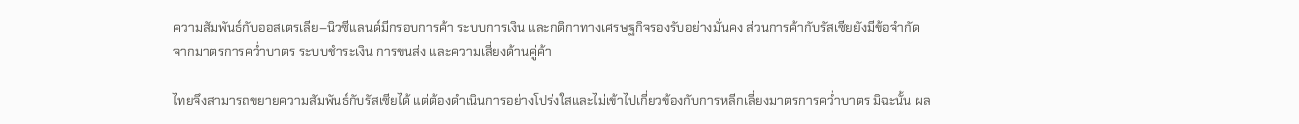ความสัมพันธ์กับออสเตรเลีย–นิวซีแลนด์มีกรอบการค้า ระบบการเงิน และกติกาทางเศรษฐกิจรองรับอย่างมั่นคง ส่วนการค้ากับรัสเซียยังมีข้อจำกัดจากมาตรการคว่ำบาตร ระบบชำระเงิน การขนส่ง และความเสี่ยงด้านคู่ค้า

ไทยจึงสามารถขยายความสัมพันธ์กับรัสเซียได้ แต่ต้องดำเนินการอย่างโปร่งใสและไม่เข้าไปเกี่ยวข้องกับการหลีกเลี่ยงมาตรการคว่ำบาตร มิฉะนั้น ผล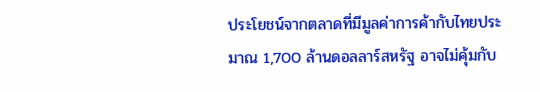ประโยชน์จากตลาดที่มีมูลค่าการค้ากับไทยประมาณ 1,700 ล้านดอลลาร์สหรัฐ อาจไม่คุ้มกับ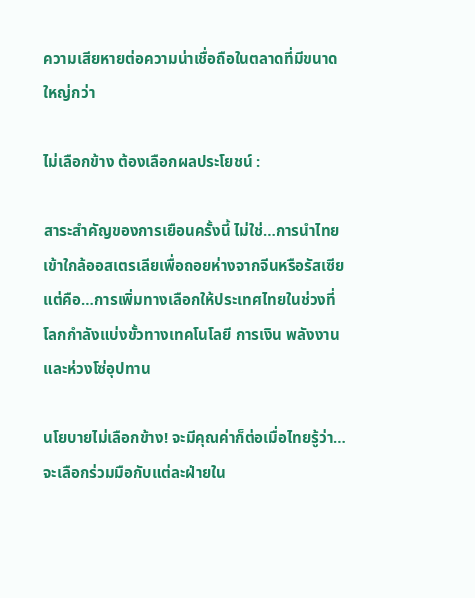ความเสียหายต่อความน่าเชื่อถือในตลาดที่มีขนาดใหญ่กว่า

ไม่เลือกข้าง ต้องเลือกผลประโยชน์ :

สาระสำคัญของการเยือนครั้งนี้ ไม่ใช่…การนำไทยเข้าใกล้ออสเตรเลียเพื่อถอยห่างจากจีนหรือรัสเซีย แต่คือ…การเพิ่มทางเลือกให้ประเทศไทยในช่วงที่โลกกำลังแบ่งขั้วทางเทคโนโลยี การเงิน พลังงาน และห่วงโซ่อุปทาน

นโยบายไม่เลือกข้าง! จะมีคุณค่าก็ต่อเมื่อไทยรู้ว่า…จะเลือกร่วมมือกับแต่ละฝ่ายใน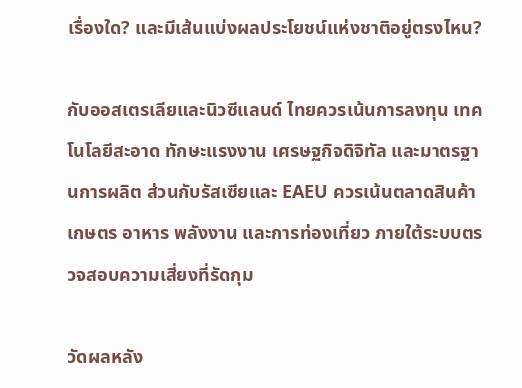เรื่องใด? และมีเส้นแบ่งผลประโยชน์แห่งชาติอยู่ตรงไหน?

กับออสเตรเลียและนิวซีแลนด์ ไทยควรเน้นการลงทุน เทคโนโลยีสะอาด ทักษะแรงงาน เศรษฐกิจดิจิทัล และมาตรฐานการผลิต ส่วนกับรัสเซียและ EAEU ควรเน้นตลาดสินค้าเกษตร อาหาร พลังงาน และการท่องเที่ยว ภายใต้ระบบตรวจสอบความเสี่ยงที่รัดกุม

วัดผลหลัง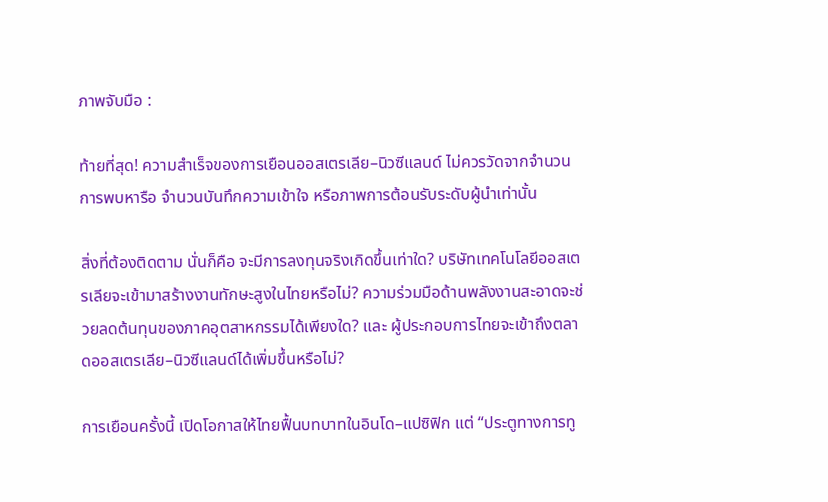ภาพจับมือ :

ท้ายที่สุด! ความสำเร็จของการเยือนออสเตรเลีย–นิวซีแลนด์ ไม่ควรวัดจากจำนวนการพบหารือ จำนวนบันทึกความเข้าใจ หรือภาพการต้อนรับระดับผู้นำเท่านั้น

สิ่งที่ต้องติดตาม นั่นก็คือ จะมีการลงทุนจริงเกิดขึ้นเท่าใด? บริษัทเทคโนโลยีออสเตรเลียจะเข้ามาสร้างงานทักษะสูงในไทยหรือไม่? ความร่วมมือด้านพลังงานสะอาดจะช่วยลดต้นทุนของภาคอุตสาหกรรมได้เพียงใด? และ ผู้ประกอบการไทยจะเข้าถึงตลาดออสเตรเลีย–นิวซีแลนด์ได้เพิ่มขึ้นหรือไม่?

การเยือนครั้งนี้ เปิดโอกาสให้ไทยฟื้นบทบาทในอินโด–แปซิฟิก แต่ “ประตูทางการทู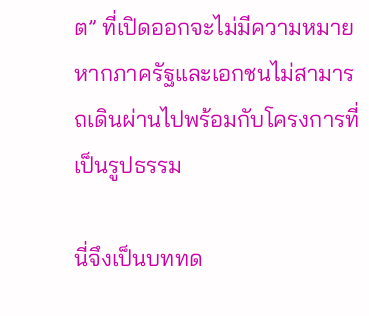ต” ที่เปิดออกจะไม่มีความหมาย หากภาครัฐและเอกชนไม่สามารถเดินผ่านไปพร้อมกับโครงการที่เป็นรูปธรรม

นี่จึงเป็นบททด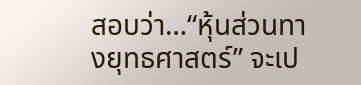สอบว่า…“หุ้นส่วนทางยุทธศาสตร์” จะเป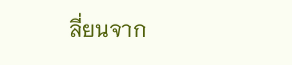ลี่ยนจาก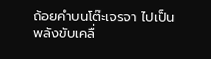ถ้อยคำบนโต๊ะเจรจา ไปเป็นพลังขับเคลื่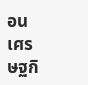อนเศรษฐกิ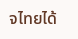จไทยได้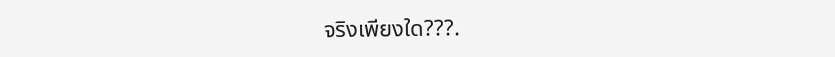จริงเพียงใด???.